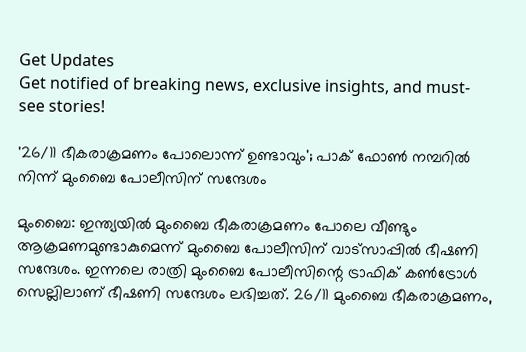Get Updates
Get notified of breaking news, exclusive insights, and must-see stories!

'26/11 ഭീകരാക്രമണം പോലൊന്ന് ഉണ്ടാവും'; പാക് ഫോണ്‍ നമ്പറില്‍ നിന്ന് മുംബൈ പോലീസിന് സന്ദേശം

മുംബൈ: ഇന്ത്യയില്‍ മുംബൈ ഭീകരാക്രമണം പോലെ വീണ്ടും ആക്രമണമുണ്ടാകുമെന്ന് മുംബൈ പോലീസിന് വാട്സാപ്പില്‍ ഭീഷണി സന്ദേശം. ഇന്നലെ രാത്രി മുംബൈ പോലീസിന്റെ ട്രാഫിക് കണ്‍ട്രോള്‍ സെല്ലിലാണ് ഭീഷണി സന്ദേശം ലഭിച്ചത്. 26/11 മുംബൈ ഭീകരാക്രമണം,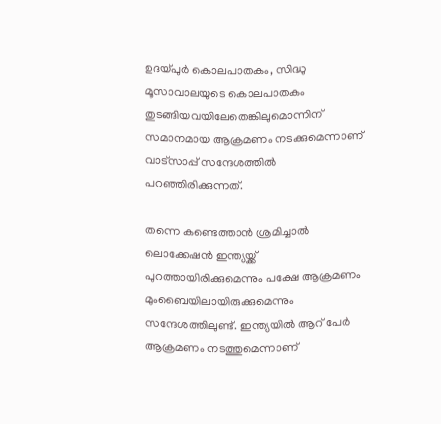ഉദയ്പുര്‍ കൊലപാതകം, സിദ്ധു മൂസാവാലയുടെ കൊലപാതകം തുടങ്ങിയവയിലേതെങ്കിലുമൊന്നിന് സമാനമായ ആക്രമണം നടക്കുമെന്നാണ് വാട്‌സാപ്പ് സന്ദേശത്തില്‍ പറഞ്ഞിരിക്കുന്നത്.

തന്നെ കണ്ടെത്താന്‍ ശ്രമിച്ചാല്‍ ലൊക്കേഷന്‍ ഇന്ത്യയ്ക്ക് പുറത്തായിരിക്കുമെന്നും പക്ഷേ ആക്രമണം മുംബൈയിലായിരുക്കുമെന്നും സന്ദേശത്തിലുണ്ട്. ഇന്ത്യയില്‍ ആറ് പേര്‍ ആക്രമണം നടത്തുമെന്നാണ്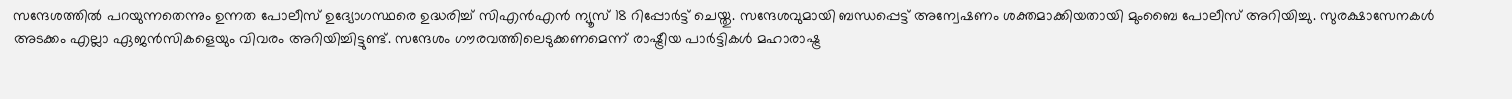സന്ദേശത്തില്‍ പറയുന്നതെന്നും ഉന്നത പോലീസ് ഉദ്യോഗസ്ഥരെ ഉദ്ധരിച്ച് സിഎന്‍എന്‍ ന്യൂസ് 18 റിപ്പോര്‍ട്ട് ചെയ്തു. സന്ദേശവുമായി ബന്ധപ്പെട്ട് അന്വേഷണം ശക്തമാക്കിയതായി മുംബൈ പോലീസ് അറിയിച്ചു. സുരക്ഷാസേനകള്‍ അടക്കം എല്ലാ ഏജന്‍സികളെയും വിവരം അറിയിച്ചിട്ടുണ്ട്. സന്ദേശം ഗൗരവത്തിലെടുക്കണമെന്ന് രാഷ്ട്രീയ പാര്‍ട്ടികള്‍ മഹാരാഷ്ട്ര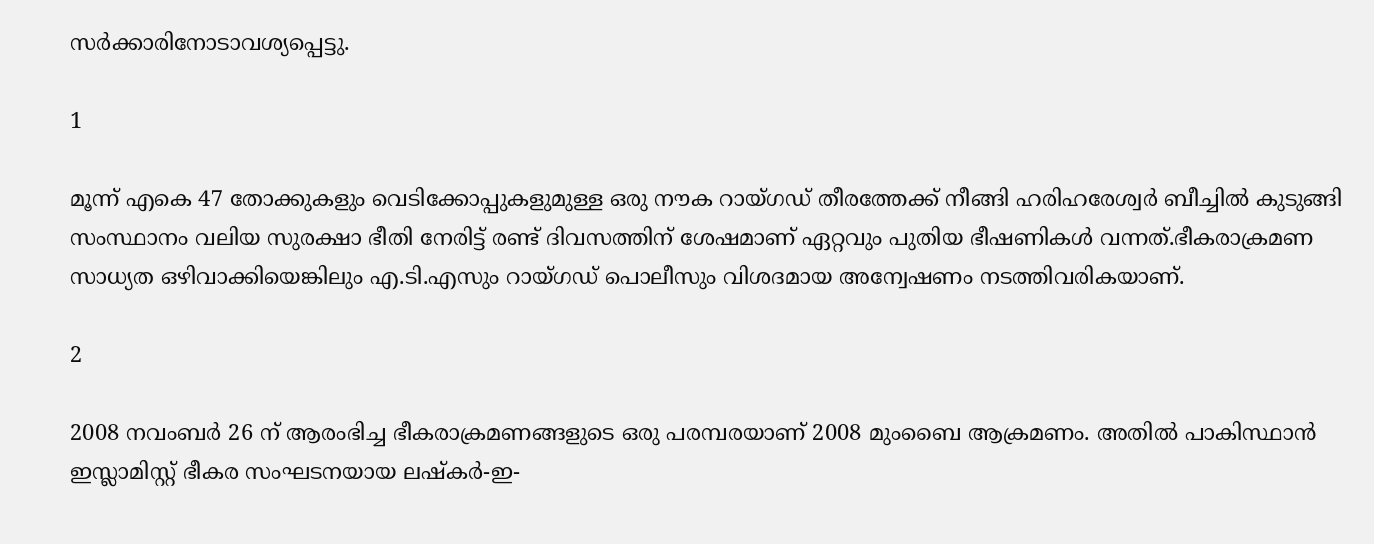സര്‍ക്കാരിനോടാവശ്യപ്പെട്ടു.

1

മൂന്ന് എകെ 47 തോക്കുകളും വെടിക്കോപ്പുകളുമുള്ള ഒരു നൗക റായ്ഗഡ് തീരത്തേക്ക് നീങ്ങി ഹരിഹരേശ്വര്‍ ബീച്ചില്‍ കുടുങ്ങി സംസ്ഥാനം വലിയ സുരക്ഷാ ഭീതി നേരിട്ട് രണ്ട് ദിവസത്തിന് ശേഷമാണ് ഏറ്റവും പുതിയ ഭീഷണികള്‍ വന്നത്.ഭീകരാക്രമണ സാധ്യത ഒഴിവാക്കിയെങ്കിലും എ.ടി.എസും റായ്ഗഡ് പൊലീസും വിശദമായ അന്വേഷണം നടത്തിവരികയാണ്.

2

2008 നവംബര്‍ 26 ന് ആരംഭിച്ച ഭീകരാക്രമണങ്ങളുടെ ഒരു പരമ്പരയാണ് 2008 മുംബൈ ആക്രമണം. അതില്‍ പാകിസ്ഥാന്‍ ഇസ്ലാമിസ്റ്റ് ഭീകര സംഘടനയായ ലഷ്‌കര്‍-ഇ-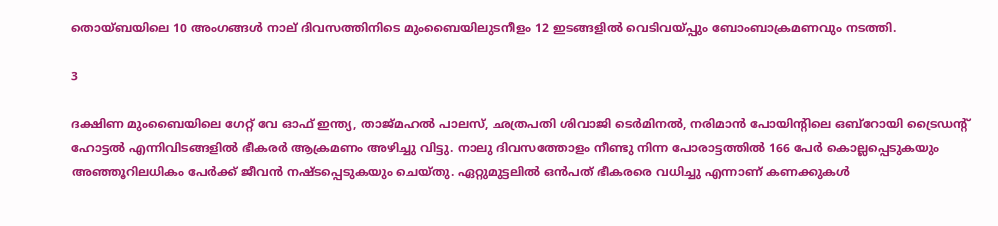തൊയ്ബയിലെ 10 അംഗങ്ങള്‍ നാല് ദിവസത്തിനിടെ മുംബൈയിലുടനീളം 12 ഇടങ്ങളില്‍ വെടിവയ്പ്പും ബോംബാക്രമണവും നടത്തി.

3

ദക്ഷിണ മുംബൈയിലെ ഗേറ്റ് വേ ഓഫ് ഇന്ത്യ, താജ്മഹല്‍ പാലസ്, ഛത്രപതി ശിവാജി ടെര്‍മിനല്‍, നരിമാന്‍ പോയിന്റിലെ ഒബ്റോയി ട്രൈഡന്റ് ഹോട്ടല്‍ എന്നിവിടങ്ങളില്‍ ഭീകരര്‍ ആക്രമണം അഴിച്ചു വിട്ടു. നാലു ദിവസത്തോളം നീണ്ടു നിന്ന പോരാട്ടത്തില്‍ 166 പേര്‍ കൊല്ലപ്പെടുകയും അഞ്ഞൂറിലധികം പേര്‍ക്ക് ജീവന്‍ നഷ്ടപ്പെടുകയും ചെയ്തു. ഏറ്റുമുട്ടലില്‍ ഒന്‍പത് ഭീകരരെ വധിച്ചു എന്നാണ് കണക്കുകള്‍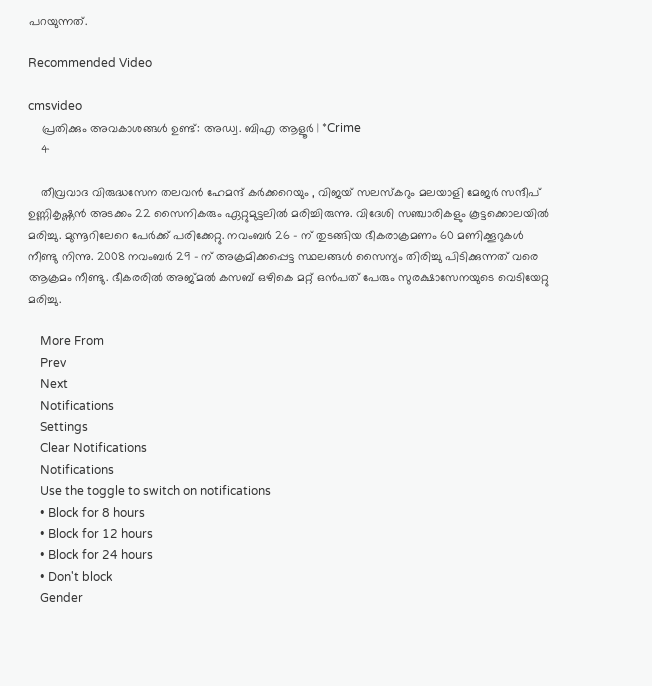പറയുന്നത്.

Recommended Video

cmsvideo
    പ്രതിക്കും അവകാശങ്ങൾ ഉണ്ട്: അഡ്വ. ബിഎ ആളൂർ | *Crime
    4

    തീവ്രവാദ വിരുദ്ധസേന തലവന്‍ ഹേമന്ദ് കര്‍ക്കറെയും , വിജയ് സലസ്‌കറും മലയാളി മേജര്‍ സന്ദീപ് ഉണ്ണികൃഷ്ണന്‍ അടക്കം 22 സൈനികരും ഏറ്റുമുട്ടലിൽ മരിച്ചിരുന്നു. വിദേശി സഞ്ചാരികളും കൂട്ടക്കൊലയിൽ മരിച്ചു. മുന്നൂറിലേറെ പേർക്ക് പരിക്കേറ്റു. നവംബർ 26 - ന്‌ തുടങ്ങിയ ഭീകരാക്രമണം 60 മണിക്കൂറുകൾ നീണ്ടു നിന്നു. 2008 നവംബർ 29 - ന്‌ അക്രമിക്കപ്പെട്ട സ്ഥലങ്ങൾ സൈന്യം തിരിച്ചു പിടിക്കുന്നത് വരെ ആക്രമം നീണ്ടു. ഭീകരരിൽ അജ്മല്‍ കസബ് ഒഴികെ മറ്റ് ഒന്‍പത് പേരും സുരക്ഷാസേനയുടെ വെടിയേറ്റു മരിച്ചു.

    More From
    Prev
    Next
    Notifications
    Settings
    Clear Notifications
    Notifications
    Use the toggle to switch on notifications
    • Block for 8 hours
    • Block for 12 hours
    • Block for 24 hours
    • Don't block
    Gender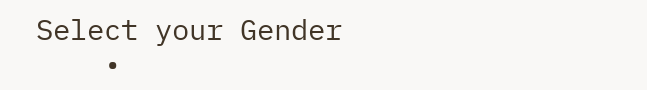Select your Gender
    •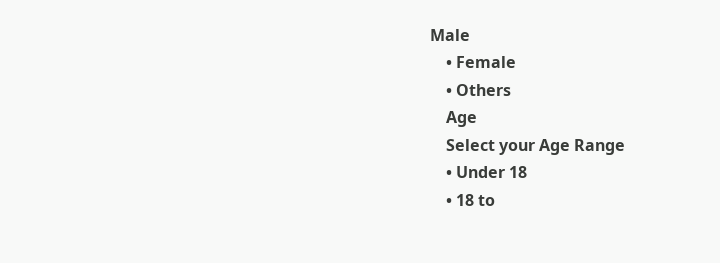Male
    • Female
    • Others
    Age
    Select your Age Range
    • Under 18
    • 18 to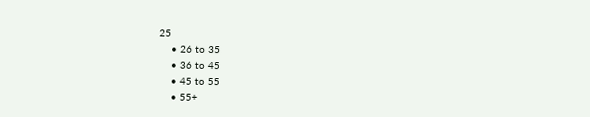25
    • 26 to 35
    • 36 to 45
    • 45 to 55
    • 55+